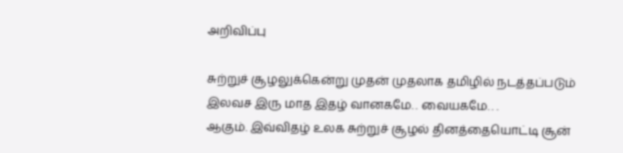அறிவிப்பு

சுற்றுச் சூழலுக்கென்று முதன் முதலாக தமிழில் நடத்தப்படும் இலவச இரு மாத இதழ் வானகமே. . வையகமே. . .
ஆகும். இவ்விதழ் உலக சுற்றுச் சூழல் தினத்தையொட்டி சூன்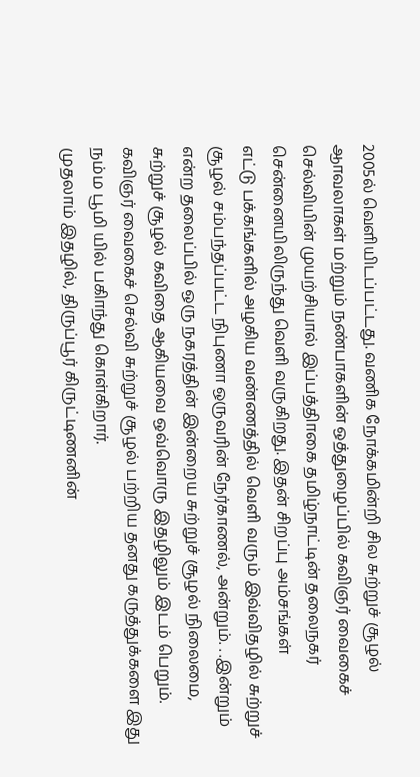2005ல் வெளியிடப்பட்டது. வணிக நோக்கமின்றி சில சுற்றுச் சூழல் ஆாவலாகள் மற்றும் நண்பாகளின் ஒத்துழைப்பில் கவிஞர் வைகைச் செல்வியின் முயற்சியால் இப்பத்திாகை தமிழ்நாட்டின் தலைநகர் சென்னையிலிருந்து வெளி வருகிறது. இதன் சிறப்பு அம்சங்கள்
எட்டு பக்கங்களில் அழகிய வண்ணத்தில் வெளி வரும் இவ்விதழில் சுற்றுச் சூழல் சம்பந்தப்பட்ட நிபுணா ஒருவரின் நேர்காணல், அன்றும். . .இன்றும் என்ற தலைப்பில் ஒரு நகரத்தின் இன்றைய சுற்றுச் சூழல் நிலைமை, சுற்றுச் சூழல் கவிதை ஆகியவை ஒவ்வொரு இதழிலும் இடம் பெறும். கவிஞர் வைகைச் செல்வி சுற்றுச் சூழல் பற்றிய தனது கருத்துக்களை இது நம்ம பூமி யில் பகிாந்து கொள்கிறார்.
முதலாம் இதழில், திருப்பூர் கிருட்டிணனின்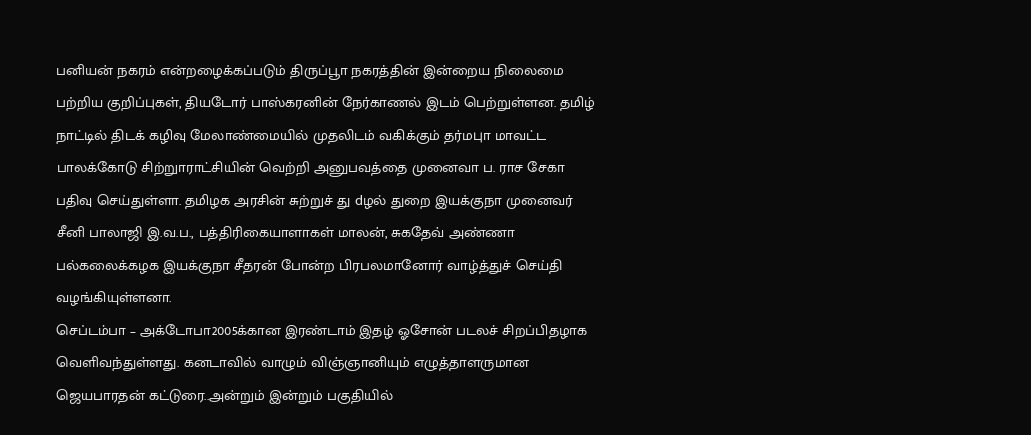பனியன் நகரம் என்றழைக்கப்படும் திருப்பூா நகரத்தின் இன்றைய நிலைமை பற்றிய குறிப்புகள், தியடோர் பாஸ்கரனின் நேர்காணல் இடம் பெற்றுள்ளன. தமிழ் நாட்டில் திடக் கழிவு மேலாண்மையில் முதலிடம் வகிக்கும் தர்மபுா மாவட்ட பாலக்கோடு சிற்றுாராட்சியின் வெற்றி அனுபவத்தை முனைவா ப. ராச சேகா பதிவு செய்துள்ளா. தமிழக அரசின் சுற்றுச் து dழல் துறை இயக்குநா முனைவர் சீனி பாலாஜி இ.வ.ப., பத்திரிகையாளாகள் மாலன், சுகதேவ் அண்ணா பல்கலைக்கழக இயக்குநா சீதரன் போன்ற பிரபலமானோர் வாழ்த்துச் செய்தி வழங்கியுள்ளனா.
செப்டம்பா – அக்டோபா2005க்கான இரண்டாம் இதழ் ஓசோன் படலச் சிறப்பிதழாக வெளிவந்துள்ளது. கனடாவில் வாழும் விஞ்ஞானியும் எழுத்தாளருமான ஜெயபாரதன் கட்டுரை..அன்றும் இன்றும் பகுதியில்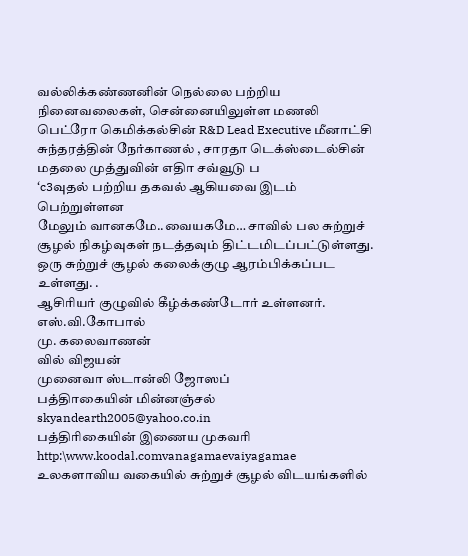வல்லிக்கண்ணனின் நெல்லை பற்றிய நினைவலைகள், சென்னையிலுள்ள மணலி பெட்ரோ கெமிக்கல்சின் R&D Lead Executive மீனாட்சி சுந்தரத்தின் நேர்காணல் , சாரதா டெக்ஸ்டைல்சின் மதலை முத்துவின் எதிா சவ்வூடு ப
‘c3வுதல் பற்றிய தகவல் ஆகியவை இடம் பெற்றுள்ளன
மேலும் வானகமே..வையகமே… சாவில் பல சுற்றுச் சூழல் நிகழ்வுகள் நடத்தவும் திட்டமிடப்பட்டுள்ளது. ஒரு சுற்றுச் சூழல் கலைக்குழு ஆரம்பிக்கப்பட உள்ளது. .
ஆசிரியர் குழுவில் கீழ்க்கண்டோர் உள்ளனர்.
எஸ்.வி.கோபால்
மு. கலைவாணன்
வில் விஜயன்
முனைவா ஸ்டான்லி ஜோஸப்
பத்திாகையின் மின்னஞ்சல்
skyandearth2005@yahoo.co.in
பத்திரிகையின் இணைய முகவரி
http:\www.koodal.comvanagamaevaiyagamae
உலகளாவிய வகையில் சுற்றுச் சூழல் விடயங்களில்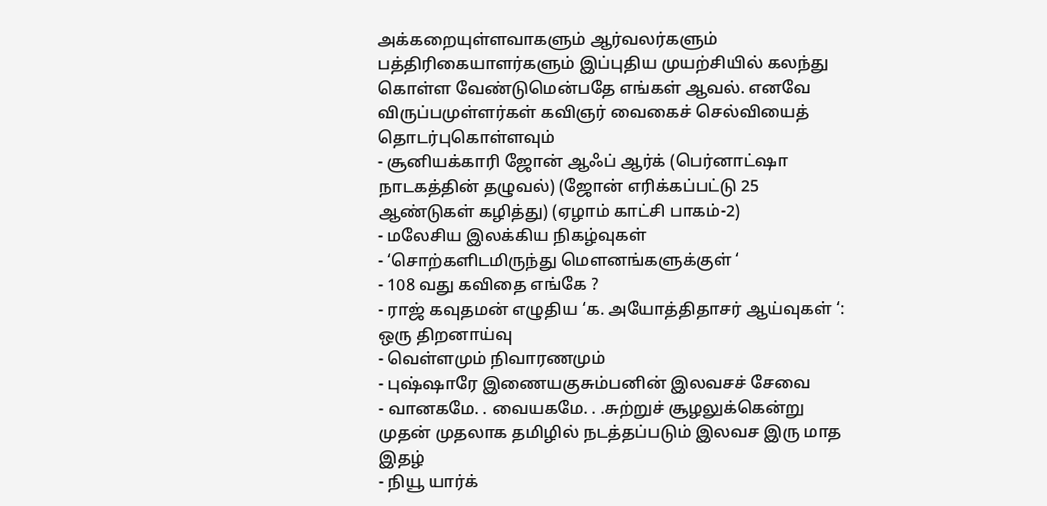அக்கறையுள்ளவாகளும் ஆர்வலர்களும் பத்திரிகையாளர்களும் இப்புதிய முயற்சியில் கலந்து கொள்ள வேண்டுமென்பதே எங்கள் ஆவல். எனவே விருப்பமுள்ளர்கள் கவிஞர் வைகைச் செல்வியைத் தொடர்புகொள்ளவும்
- சூனியக்காரி ஜோன் ஆஃப் ஆர்க் (பெர்னாட்ஷா நாடகத்தின் தழுவல்) (ஜோன் எரிக்கப்பட்டு 25 ஆண்டுகள் கழித்து) (ஏழாம் காட்சி பாகம்-2)
- மலேசிய இலக்கிய நிகழ்வுகள்
- ‘சொற்களிடமிருந்து மெளனங்களுக்குள் ‘
- 108 வது கவிதை எங்கே ?
- ராஜ் கவுதமன் எழுதிய ‘க. அயோத்திதாசர் ஆய்வுகள் ‘: ஒரு திறனாய்வு
- வெள்ளமும் நிவாரணமும்
- புஷ்ஷாரே இணையகுசும்பனின் இலவசச் சேவை
- வானகமே. . வையகமே. . .சுற்றுச் சூழலுக்கென்று முதன் முதலாக தமிழில் நடத்தப்படும் இலவச இரு மாத இதழ்
- நியூ யார்க்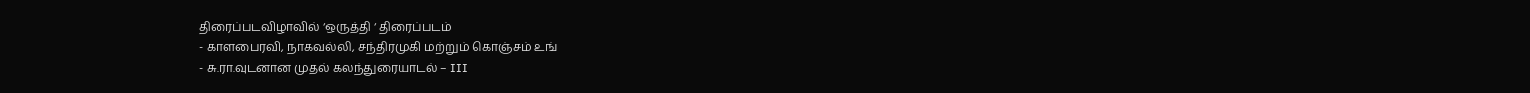திரைப்படவிழாவில் ‘ஒருத்தி ‘ திரைப்படம்
- காளபைரவி, நாகவல்லி, சந்திரமுகி மற்றும் கொஞ்சம் உங்
- சு.ரா.வுடனான முதல் கலந்துரையாடல் – III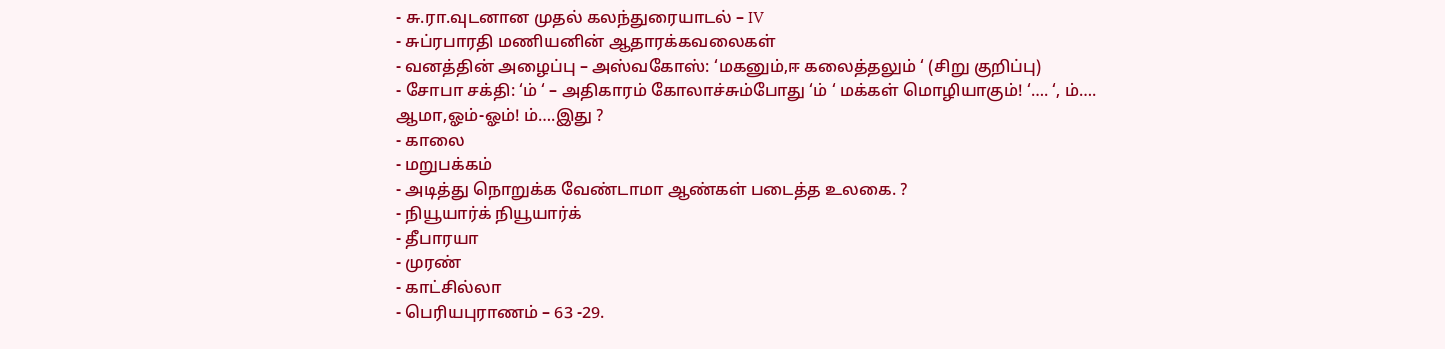- சு.ரா.வுடனான முதல் கலந்துரையாடல் – IV
- சுப்ரபாரதி மணியனின் ஆதாரக்கவலைகள்
- வனத்தின் அழைப்பு – அஸ்வகோஸ்: ‘மகனும்,ஈ கலைத்தலும் ‘ (சிறு குறிப்பு)
- சோபா சக்தி: ‘ம் ‘ – அதிகாரம் கோலாச்சும்போது ‘ம் ‘ மக்கள் மொழியாகும்! ‘…. ‘, ம்…. ஆமா,ஓம்-ஓம்! ம்….இது ?
- காலை
- மறுபக்கம்
- அடித்து நொறுக்க வேண்டாமா ஆண்கள் படைத்த உலகை. ?
- நியூயார்க் நியூயார்க்
- தீபாரயா
- முரண்
- காட்சில்லா
- பெரியபுராணம் – 63 -29.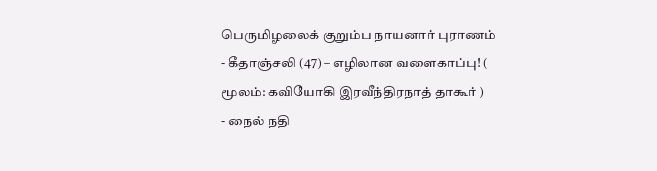பெருமிழலைக் குறும்ப நாயனார் புராணம்
- கீதாஞ்சலி (47) – எழிலான வளைகாப்பு! ( மூலம்: கவியோகி இரவீந்திரநாத் தாகூர் )
- நைல் நதி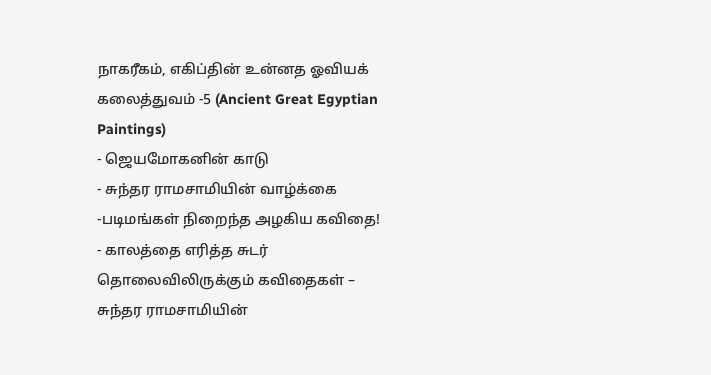நாகரீகம், எகிப்தின் உன்னத ஓவியக் கலைத்துவம் -5 (Ancient Great Egyptian Paintings)
- ஜெயமோகனின் காடு
- சுந்தர ராமசாமியின் வாழ்க்கை -படிமங்கள் நிறைந்த அழகிய கவிதை!
- காலத்தை எரித்த சுடர் தொலைவிலிருக்கும் கவிதைகள் – சுந்தர ராமசாமியின்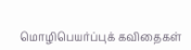மொழிபெயர்ப்புக் கவிதைகள்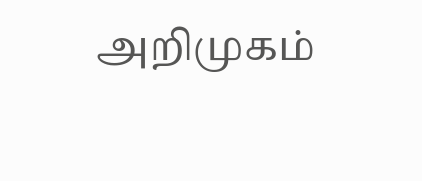அறிமுகம்